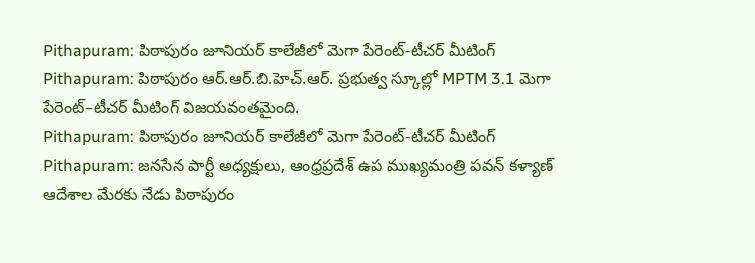Pithapuram: పిఠాపురం జూనియర్ కాలేజీలో మెగా పేరెంట్-టీచర్ మీటింగ్
Pithapuram: పిఠాపురం ఆర్.ఆర్.బి.హెచ్.ఆర్. ప్రభుత్వ స్కూల్లో MPTM 3.1 మెగా పేరెంట్–టీచర్ మీటింగ్ విజయవంతమైంది.
Pithapuram: పిఠాపురం జూనియర్ కాలేజీలో మెగా పేరెంట్-టీచర్ మీటింగ్
Pithapuram: జనసేన పార్టీ అధ్యక్షులు, ఆంధ్రప్రదేశ్ ఉప ముఖ్యమంత్రి పవన్ కళ్యాణ్ ఆదేశాల మేరకు నేడు పిఠాపురం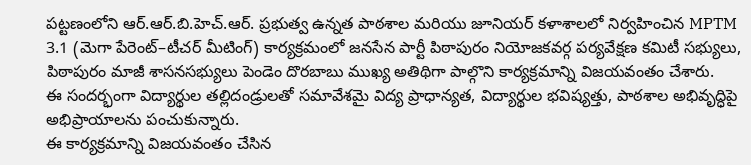పట్టణంలోని ఆర్.ఆర్.బి.హెచ్.ఆర్. ప్రభుత్వ ఉన్నత పాఠశాల మరియు జూనియర్ కళాశాలలో నిర్వహించిన MPTM 3.1 (మెగా పేరెంట్–టీచర్ మీటింగ్) కార్యక్రమంలో జనసేన పార్టీ పిఠాపురం నియోజకవర్గ పర్యవేక్షణ కమిటీ సభ్యులు, పిఠాపురం మాజీ శాసనసభ్యులు పెండెం దొరబాబు ముఖ్య అతిథిగా పాల్గొని కార్యక్రమాన్ని విజయవంతం చేశారు.
ఈ సందర్భంగా విద్యార్థుల తల్లిదండ్రులతో సమావేశమై విద్య ప్రాధాన్యత, విద్యార్థుల భవిష్యత్తు, పాఠశాల అభివృద్ధిపై అభిప్రాయాలను పంచుకున్నారు.
ఈ కార్యక్రమాన్ని విజయవంతం చేసిన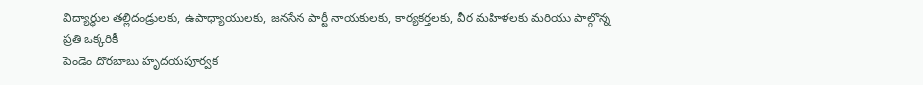విద్యార్థుల తల్లిదండ్రులకు, ఉపాధ్యాయులకు, జనసేన పార్టీ నాయకులకు, కార్యకర్తలకు, వీర మహిళలకు మరియు పాల్గొన్న ప్రతి ఒక్కరికీ
పెండెం దొరబాబు హృదయపూర్వక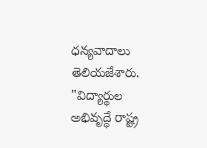ధన్యవాదాలు తెలియజేశారు. "విద్యార్థుల అభివృద్ధే రాష్ట్ర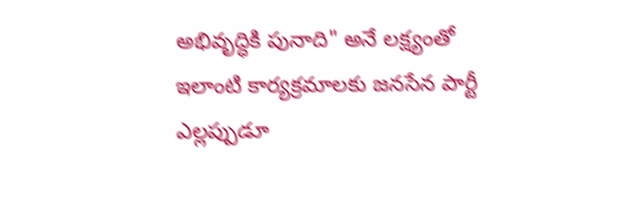అభివృద్ధికి పునాది" అనే లక్ష్యంతో ఇలాంటి కార్యక్రమాలకు జనసేన పార్టీ ఎల్లప్పుడూ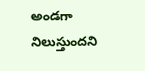అండగా నిలుస్తుందని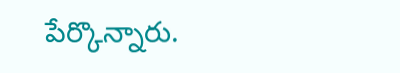పేర్కొన్నారు.